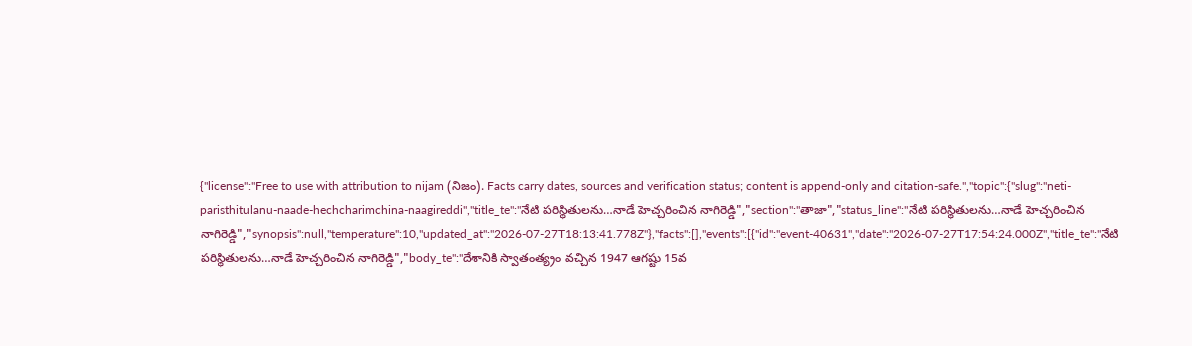{"license":"Free to use with attribution to nijam (నిజం). Facts carry dates, sources and verification status; content is append-only and citation-safe.","topic":{"slug":"neti-paristhitulanu-naade-hechcharimchina-naagireddi","title_te":"నేటి పరిస్థితులను…నాడే హెచ్చరించిన నాగిరెడ్డి","section":"తాజా","status_line":"నేటి పరిస్థితులను…నాడే హెచ్చరించిన నాగిరెడ్డి","synopsis":null,"temperature":10,"updated_at":"2026-07-27T18:13:41.778Z"},"facts":[],"events":[{"id":"event-40631","date":"2026-07-27T17:54:24.000Z","title_te":"నేటి పరిస్థితులను…నాడే హెచ్చరించిన నాగిరెడ్డి","body_te":"దేశానికి స్వాతంత్య్రం వచ్చిన 1947 ఆగష్టు 15వ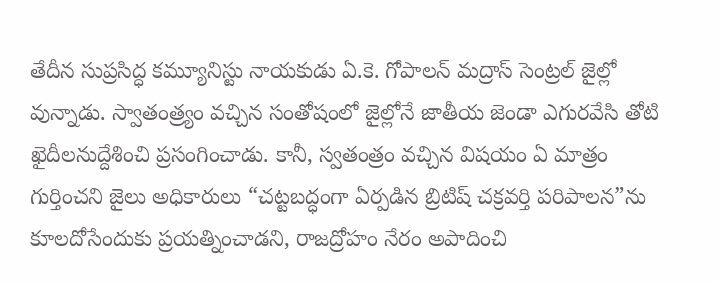తేదీన సుప్రసిద్ధ కమ్యూనిస్టు నాయకుడు ఏ.కె. గోపాలన్ మద్రాస్ సెంట్రల్ జైల్లో వున్నాడు. స్వాతంత్ర్యం వచ్చిన సంతోషంలో జైల్లోనే జాతీయ జెండా ఎగురవేసి తోటి ఖైదీలనుద్దేశించి ప్రసంగించాడు. కానీ, స్వతంత్రం వచ్చిన విషయం ఏ మాత్రం గుర్తించని జైలు అధికారులు “చట్టబద్ధంగా ఏర్పడిన బ్రిటిష్ చక్రవర్తి పరిపాలన”ను కూలదోసేందుకు ప్రయత్నించాడని, రాజద్రోహం నేరం అపాదించి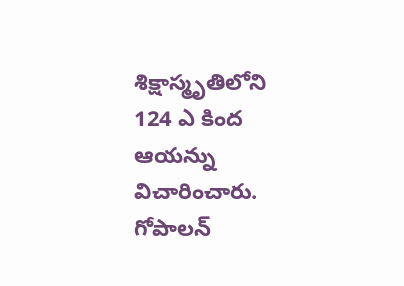శిక్షాస్మృతిలోని 124 ఎ కింద ఆయన్ను విచారించారు. గోపాలన్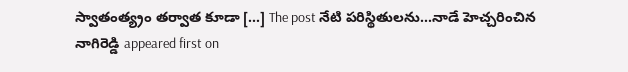స్వాతంత్య్రం తర్వాత కూడా […] The post నేటి పరిస్థితులను…నాడే హెచ్చరించిన నాగిరెడ్డి appeared first on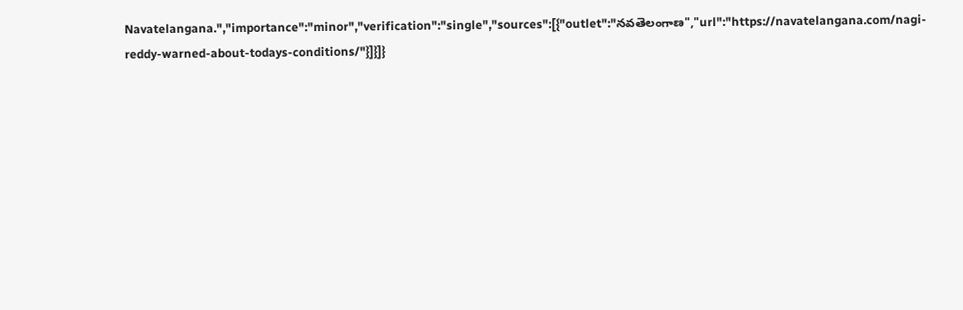Navatelangana.","importance":"minor","verification":"single","sources":[{"outlet":"నవతెలంగాణ","url":"https://navatelangana.com/nagi-reddy-warned-about-todays-conditions/"}]}]}